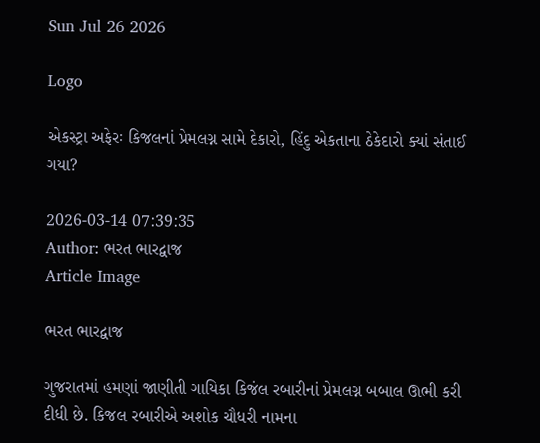Sun Jul 26 2026

Logo

એકસ્ટ્રા અફેરઃ કિજલનાં પ્રેમલગ્ન સામે દેકારો, હિંદુ એકતાના ઠેકેદારો ક્યાં સંતાઈ ગયા?

2026-03-14 07:39:35
Author: ભરત ભારદ્વાજ
Article Image

ભરત ભારદ્વાજ

ગુજરાતમાં હમણાં જાણીતી ગાયિકા કિજંલ રબારીનાં પ્રેમલગ્ન બબાલ ઊભી કરી દીધી છે. કિજલ રબારીએ અશોક ચૌધરી નામના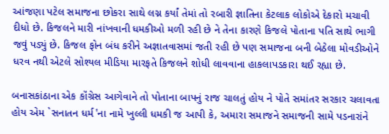આંજણા પટેલ સમાજના છોકરા સાથે લગ્ન કર્યાં તેમાં તો રબારી જ્ઞાતિના કેટલાક લોકોએ દેકારો મચાવી દીધો છે. કિજલને મારી નાંખવાની ધમકીઓ મળી રહી છે ને તેના કારણે કિજલે પોતાના પતિ સાથે ભાગી જવું પડ્યું છે. કિજલ ફોન બંધ કરીને અજ્ઞાતવાસમાં જતી રહી છે પણ સમાજના બની બેઠેલા મોવડીઓને ધરવ નથી એટલે સોશ્યલ મીડિયા મારફતે કિજલને શોધી લાવવાના હાકલાપડકારા થઈ રહ્યા છે.

બનાસકાંઠાના એક કૉંગ્રેસ આગેવાને તો પોતાના બાપનું રાજ ચાલતું હોય ને પોતે સમાંતર સરકાર ચલાવતા હોય એમ `સનાતન ધર્મ'ના નામે ખુલ્લી ધમકી જ આપી કે, અમારા સમાજને સમાજની સામે પડનારાંને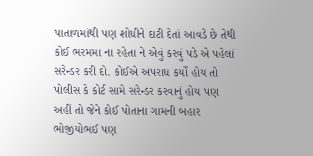પાતાળમાંથી પણ શોધીને દાટી દેતાં આવડે છે તેથી કોઈ ભરમમા ના રહેતા ને એવું કરવું પડે એ પહેલાં સરેન્ડર કરી દો. કોઈએ અપરાધ કર્યો હોય તો પોલીસ કે કોર્ટ સામે સરેન્ડર કરવાનું હોય પણ અહીં તો જેને કોઈ પોતાના ગામની બહાર ભોજીયોભઈ પણ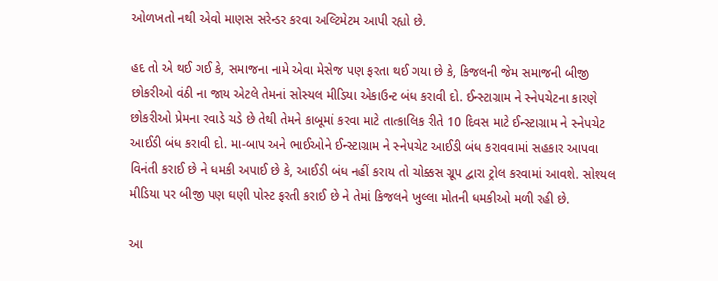ઓળખતો નથી એવો માણસ સરેન્ડર કરવા અલ્ટિમેટમ આપી રહ્યો છે.

હદ તો એ થઈ ગઈ કે, સમાજના નામે એવા મેસેજ પણ ફરતા થઈ ગયા છે કે, કિજલની જેમ સમાજની બીજી છોકરીઓ વંઠી ના જાય એટલે તેમનાં સોસ્યલ મીડિયા એકાઉન્ટ બંધ કરાવી દો. ઈન્સ્ટાગ્રામ ને સ્નેપચેટના કારણે છોકરીઓ પ્રેમના રવાડે ચડે છે તેથી તેમને કાબૂમાં કરવા માટે તાત્કાલિક રીતે 10 દિવસ માટે ઈન્સ્ટાગ્રામ ને સ્નેપચેટ આઈડી બંધ કરાવી દો. મા-બાપ અને ભાઈઓને ઈન્સ્ટાગ્રામ ને સ્નેપચેટ આઈડી બંધ કરાવવામાં સહકાર આપવા વિનંતી કરાઈ છે ને ધમકી અપાઈ છે કે, આઈડી બંધ નહીં કરાય તો ચોક્કસ ગ્રૂપ દ્વારા ટ્રોલ કરવામાં આવશે. સોશ્યલ મીડિયા પર બીજી પણ ઘણી પોસ્ટ ફરતી કરાઈ છે ને તેમાં કિજલને ખુલ્લા મોતની ધમકીઓ મળી રહી છે.

આ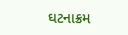ઘટનાક્રમ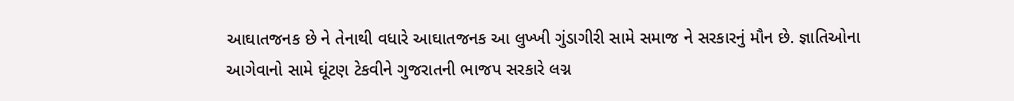આઘાતજનક છે ને તેનાથી વધારે આઘાતજનક આ લુખ્ખી ગુંડાગીરી સામે સમાજ ને સરકારનું મૌન છે. જ્ઞાતિઓના આગેવાનો સામે ઘૂંટણ ટેકવીને ગુજરાતની ભાજપ સરકારે લગ્ન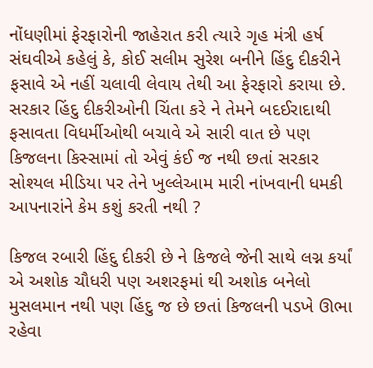નોંધણીમાં ફેરફારોની જાહેરાત કરી ત્યારે ગૃહ મંત્રી હર્ષ સંઘવીએ કહેલું કે, કોઈ સલીમ સુરેશ બનીને હિંદુ દીકરીને ફસાવે એ નહીં ચલાવી લેવાય તેથી આ ફેરફારો કરાયા છે. સરકાર હિંદુ દીકરીઓની ચિંતા કરે ને તેમને બદઈરાદાથી ફસાવતા વિધર્મીઓથી બચાવે એ સારી વાત છે પણ કિજલના કિસ્સામાં તો એવું કંઈ જ નથી છતાં સરકાર સોશ્યલ મીડિયા પર તેને ખુલ્લેઆમ મારી નાંખવાની ધમકી આપનારાંને કેમ કશું કરતી નથી ?

કિજલ રબારી હિંદુ દીકરી છે ને કિજલે જેની સાથે લગ્ન કર્યાં એ અશોક ચૌધરી પણ અશરફમાં થી અશોક બનેલો મુસલમાન નથી પણ હિંદુ જ છે છતાં કિજલની પડખે ઊભા રહેવા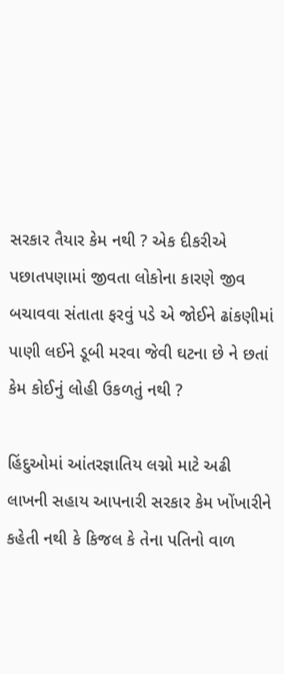સરકાર તૈયાર કેમ નથી ? એક દીકરીએ પછાતપણામાં જીવતા લોકોના કારણે જીવ બચાવવા સંતાતા ફરવું પડે એ જોઈને ઢાંકણીમાં પાણી લઈને ડૂબી મરવા જેવી ઘટના છે ને છતાં કેમ કોઈનું લોહી ઉકળતું નથી ?

હિંદુઓમાં આંતરજ્ઞાતિય લગ્નો માટે અઢી લાખની સહાય આપનારી સરકાર કેમ ખોંખારીને કહેતી નથી કે કિજલ કે તેના પતિનો વાળ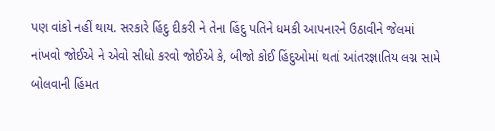પણ વાંકો નહીં થાય. સરકારે હિંદુ દીકરી ને તેના હિંદુ પતિને ધમકી આપનારને ઉઠાવીને જેલમાં નાંખવો જોઈએ ને એવો સીધો કરવો જોઈએ કે, બીજો કોઈ હિંદુઓમાં થતાં આંતરજ્ઞાતિય લગ્ન સામે બોલવાની હિંમત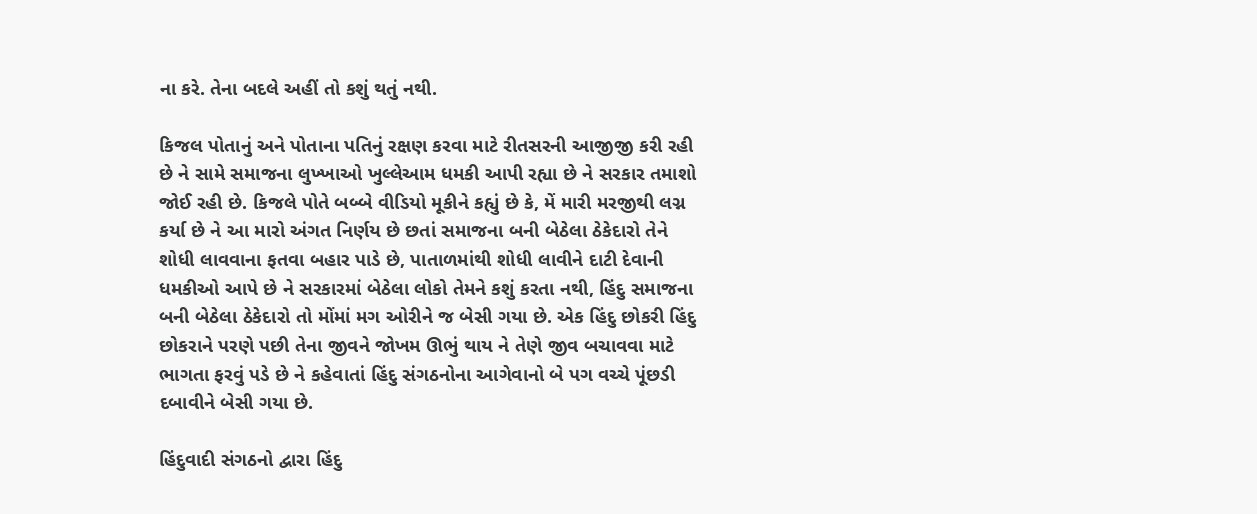ના કરે. તેના બદલે અહીં તો કશું થતું નથી.

કિજલ પોતાનું અને પોતાના પતિનું રક્ષણ કરવા માટે રીતસરની આજીજી કરી રહી છે ને સામે સમાજના લુખ્ખાઓ ખુલ્લેઆમ ધમકી આપી રહ્યા છે ને સરકાર તમાશો જોઈ રહી છે. કિજલે પોતે બબ્બે વીડિયો મૂકીને કહ્યું છે કે, મેં મારી મરજીથી લગ્ન કર્યા છે ને આ મારો અંગત નિર્ણય છે છતાં સમાજના બની બેઠેલા ઠેકેદારો તેને શોધી લાવવાના ફતવા બહાર પાડે છે, પાતાળમાંથી શોધી લાવીને દાટી દેવાની ધમકીઓ આપે છે ને સરકારમાં બેઠેલા લોકો તેમને કશું કરતા નથી, હિંદુ સમાજના બની બેઠેલા ઠેકેદારો તો મોંમાં મગ ઓરીને જ બેસી ગયા છે. એક હિંદુ છોકરી હિંદુ છોકરાને પરણે પછી તેના જીવને જોખમ ઊભું થાય ને તેણે જીવ બચાવવા માટે ભાગતા ફરવું પડે છે ને કહેવાતાં હિંદુ સંગઠનોના આગેવાનો બે પગ વચ્ચે પૂંછડી દબાવીને બેસી ગયા છે.

હિંદુવાદી સંગઠનો દ્વારા હિંદુ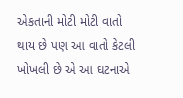એકતાની મોટી મોટી વાતો થાય છે પણ આ વાતો કેટલી ખોખલી છે એ આ ઘટનાએ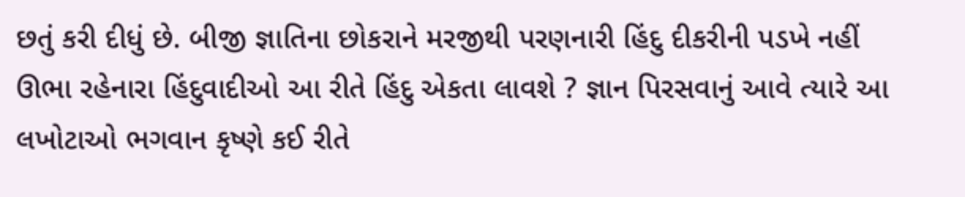છતું કરી દીધું છે. બીજી જ્ઞાતિના છોકરાને મરજીથી પરણનારી હિંદુ દીકરીની પડખે નહીં ઊભા રહેનારા હિંદુવાદીઓ આ રીતે હિંદુ એકતા લાવશે ? જ્ઞાન પિરસવાનું આવે ત્યારે આ લખોટાઓ ભગવાન કૃષ્ણે કઈ રીતે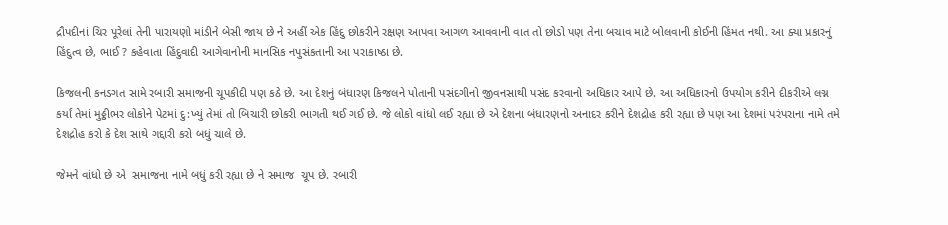દ્રૌપદીનાં ચિર પૂરેલાં તેની પારાયણો માંડીને બેસી જાય છે ને અહીં એક હિંદુ છોકરીને રક્ષણ આપવા આગળ આવવાની વાત તો છોડો પણ તેના બચાવ માટે બોલવાની કોઈની હિંમત નથી. આ ક્યા પ્રકારનું હિંદુત્વ છે, ભાઈ ? કહેવાતા હિંદુવાદી આગેવાનોની માનસિક નપુસંકતાની આ પરાકાષ્ઠા છે.

કિજલની કનડગત સામે રબારી સમાજની ચૂપકીદી પણ કઠે છે. આ દેશનું બંધારણ કિજલને પોતાની પસંદગીનો જીવનસાથી પસંદ કરવાનો અધિકાર આપે છે. આ અધિકારનો ઉપયોગ કરીને દીકરીએ લગ્ન કર્યાં તેમાં મુઠ્ઠીભર લોકોને પેટમાં દુ:ખ્યું તેમાં તો બિચારી છોકરી ભાગતી થઈ ગઈ છે. જે લોકો વાંધો લઈ રહ્યા છે એ દેશના બંધારણનો અનાદર કરીને દેશદ્રોહ કરી રહ્યા છે પણ આ દેશમાં પરંપરાના નામે તમે દેશદ્રોહ કરો કે દેશ સાથે ગદ્દારી કરો બધું ચાલે છે.

જેમને વાંધો છે એ  સમાજના નામે બધું કરી રહ્યા છે ને સમાજ  ચૂપ છે. રબારી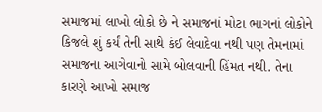સમાજમાં લાખો લોકો છે ને સમાજનાં મોટા ભાગનાં લોકોને કિજલે શું કર્યં તેની સાથે કંઈ લેવાદેવા નથી પણ તેમનામાં સમાજના આગેવાનો સામે બોલવાની હિંમત નથી. તેના કારણે આખો સમાજ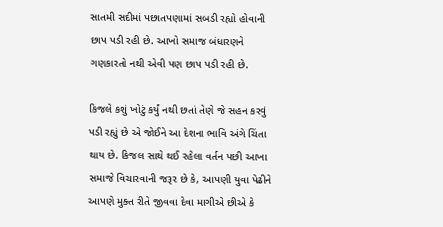સાતમી સદીમાં પછાતપણામાં સબડી રહ્યો હોવાની છાપ પડી રહી છે. આખો સમાજ બંધારણને ગણકારતો નથી એવી પણ છાપ પડી રહી છે.

કિજલે કશું ખોટું કર્યું નથી છતાં તેણે જે સહન કરવું પડી રહ્યું છે એ જોઈને આ દેશના ભાવિ અંગે ચિંતા થાય છે. કિજલ સાથે થઈ રહેલા વર્તન પછી આખા સમાજે વિચારવાની જરૂર છે કે, આપણી યુવા પેઢીને આપણે મુક્ત રીતે જીવવા દેવા માગીએ છીએ કે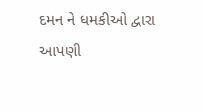દમન ને ધમકીઓ દ્વારા આપણી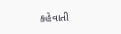કહેવાતી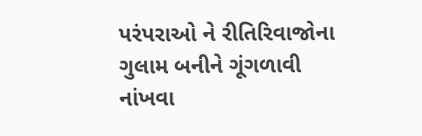પરંપરાઓ ને રીતિરિવાજોના ગુલામ બનીને ગૂંગળાવી નાંખવા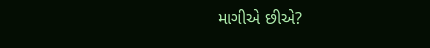માગીએ છીએ?